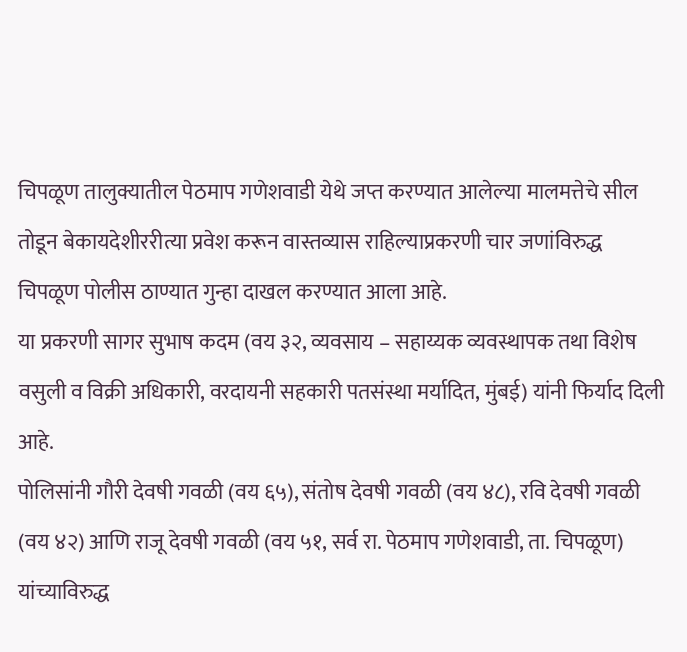चिपळूण तालुक्यातील पेठमाप गणेशवाडी येथे जप्त करण्यात आलेल्या मालमत्तेचे सील तोडून बेकायदेशीररीत्या प्रवेश करून वास्तव्यास राहिल्याप्रकरणी चार जणांविरुद्ध चिपळूण पोलीस ठाण्यात गुन्हा दाखल करण्यात आला आहे.
या प्रकरणी सागर सुभाष कदम (वय ३२, व्यवसाय – सहाय्यक व्यवस्थापक तथा विशेष वसुली व विक्री अधिकारी, वरदायनी सहकारी पतसंस्था मर्यादित, मुंबई) यांनी फिर्याद दिली आहे.
पोलिसांनी गौरी देवषी गवळी (वय ६५), संतोष देवषी गवळी (वय ४८), रवि देवषी गवळी (वय ४२) आणि राजू देवषी गवळी (वय ५१, सर्व रा. पेठमाप गणेशवाडी, ता. चिपळूण) यांच्याविरुद्ध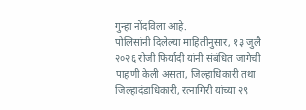गुन्हा नोंदविला आहे.
पोलिसांनी दिलेल्या माहितीनुसार, १३ जुलै २०२६ रोजी फिर्यादी यांनी संबंधित जागेची पाहणी केली असता, जिल्हाधिकारी तथा जिल्हादंडाधिकारी, रत्नागिरी यांच्या २९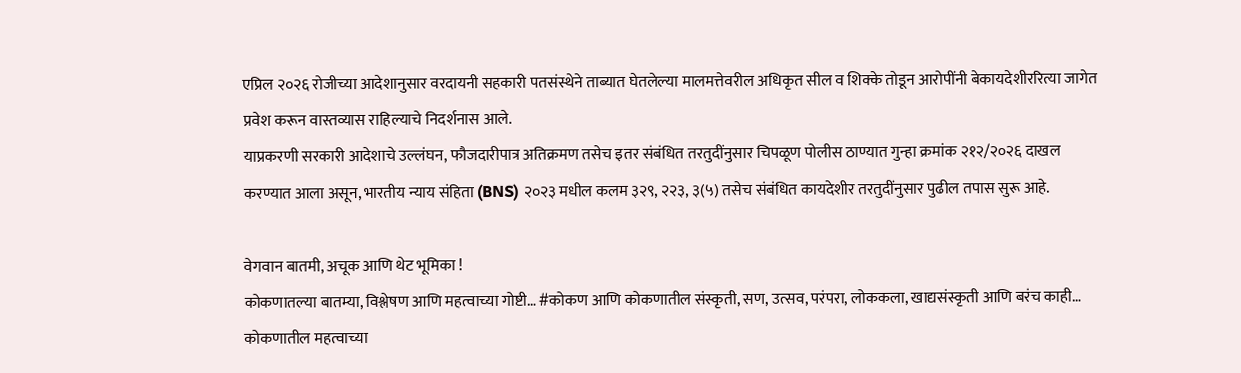एप्रिल २०२६ रोजीच्या आदेशानुसार वरदायनी सहकारी पतसंस्थेने ताब्यात घेतलेल्या मालमत्तेवरील अधिकृत सील व शिक्के तोडून आरोपींनी बेकायदेशीररित्या जागेत प्रवेश करून वास्तव्यास राहिल्याचे निदर्शनास आले.
याप्रकरणी सरकारी आदेशाचे उल्लंघन, फौजदारीपात्र अतिक्रमण तसेच इतर संबंधित तरतुदींनुसार चिपळूण पोलीस ठाण्यात गुन्हा क्रमांक २१२/२०२६ दाखल करण्यात आला असून, भारतीय न्याय संहिता (BNS) २०२३ मधील कलम ३२९, २२३, ३(५) तसेच संबंधित कायदेशीर तरतुदींनुसार पुढील तपास सुरू आहे.

वेगवान बातमी, अचूक आणि थेट भूमिका !
कोकणातल्या बातम्या, विश्लेषण आणि महत्वाच्या गोष्टी… #कोकण आणि कोकणातील संस्कृती, सण, उत्सव, परंपरा, लोककला, खाद्यसंस्कृती आणि बरंच काही…
कोकणातील महत्वाच्या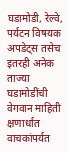घडामोडी, रेल्वे, पर्यटन विषयक अपडेट्स तसेच इतरही अनेक ताज्या घडामोडींची वेगवान माहिती क्षणार्धात वाचकांपर्यत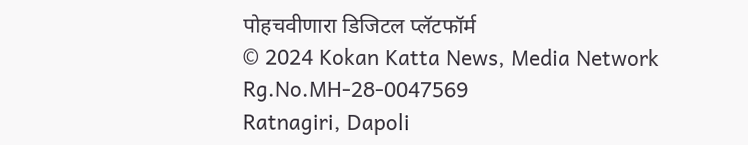पोहचवीणारा डिजिटल प्लॅटफॉर्म
© 2024 Kokan Katta News, Media Network
Rg.No.MH-28-0047569
Ratnagiri, Dapoli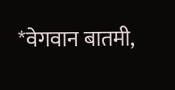*वेगवान बातमी,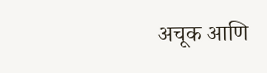अचूक आणि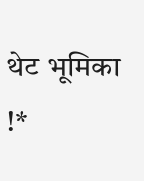थेट भूमिका !*